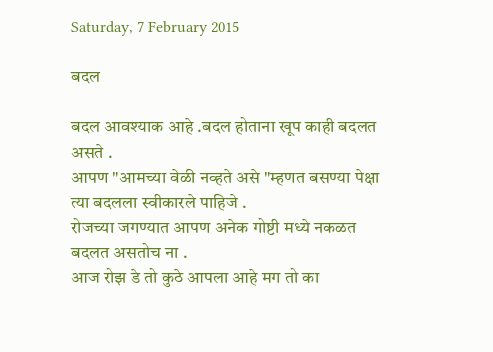Saturday, 7 February 2015

बदल

बदल आवश्याक आहे .बदल होताना खूप काही बदलत असते .
आपण "आमच्या वेळी नव्हते असे "म्हणत बसण्या पेक्षा त्या बदलला स्वीकारले पाहिजे .
रोजच्या जगण्यात आपण अनेक गोष्टी मध्ये नकळत बदलत असतोच ना .
आज रोझ डे तो कुठे आपला आहे मग तो का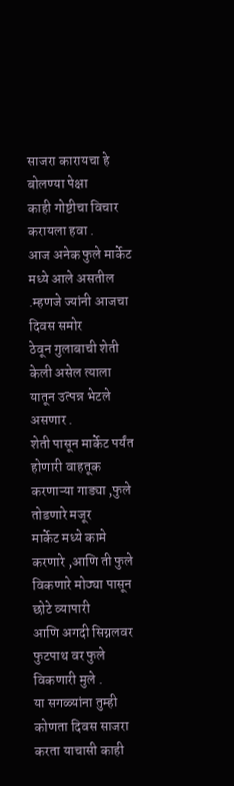साजरा कारायचा हे बोलण्या पेक्षा
काही गोष्टीचा विचार करायला हवा .
आज अनेक फुले मार्केट मध्ये आले असतील .म्हणजे ज्यांनी आजचा दिवस समोर
ठेवून गुलाबाची शेती केली असेल त्याला यातून उत्पन्न भेटले असणार .
शेती पासून मार्केट पर्यंत होणारी वाहतूक करणाऱ्या गाड्या ,फुले तोडणारे मजूर
मार्केट मध्ये कामे करणारे ,आणि ती फुले विकणारे मोठ्या पासून छोटे व्यापारी
आणि अगदी सिग्नलवर फुटपाथ वर फुले विकणारी मुले .
या सगळ्यांना तुम्ही कोणता दिवस साजरा करता याचासी काही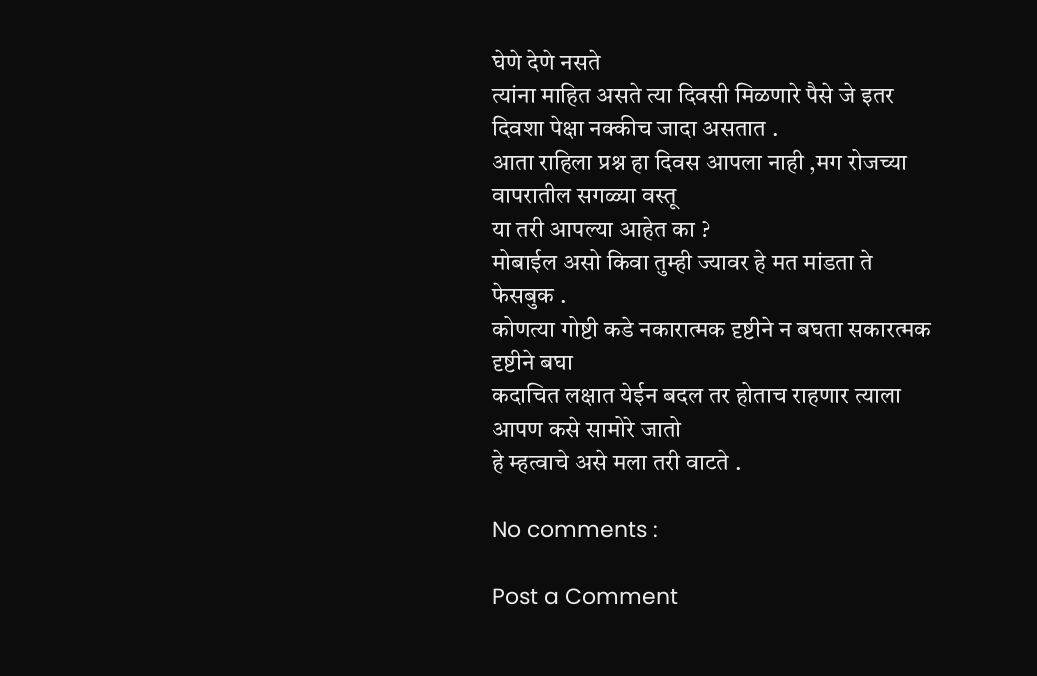घेणे देणे नसते
त्यांना माहित असते त्या दिवसी मिळणारे पैसे जे इतर दिवशा पेक्षा नक्कीच जादा असतात .
आता राहिला प्रश्न हा दिवस आपला नाही ,मग रोजच्या वापरातील सगळ्या वस्तू
या तरी आपल्या आहेत का ?
मोबाईल असो किवा तुम्ही ज्यावर हे मत मांडता ते फेसबुक .
कोणत्या गोष्टी कडे नकारात्मक दृष्टीने न बघता सकारत्मक दृष्टीने बघा
कदाचित लक्षात येईन बदल तर होताच राहणार त्याला आपण कसे सामोरे जातो
हे म्हत्वाचे असे मला तरी वाटते .

No comments :

Post a Comment